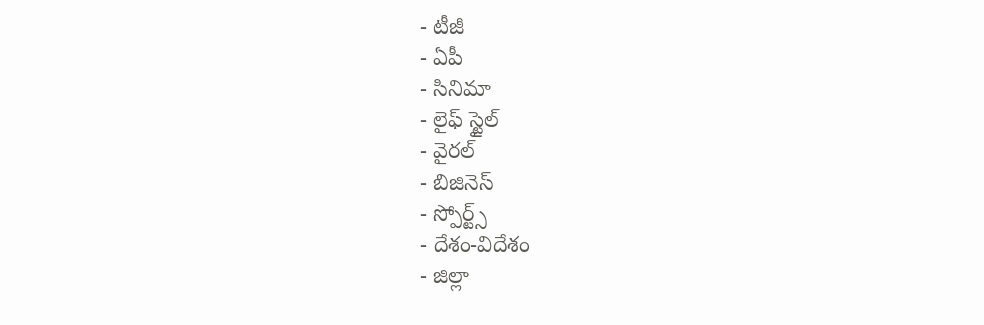- టీజీ
- ఏపీ
- సినిమా
- లైఫ్ స్టైల్
- వైరల్
- బిజినెస్
- స్పోర్ట్స్
- దేశం-విదేశం
- జిల్లా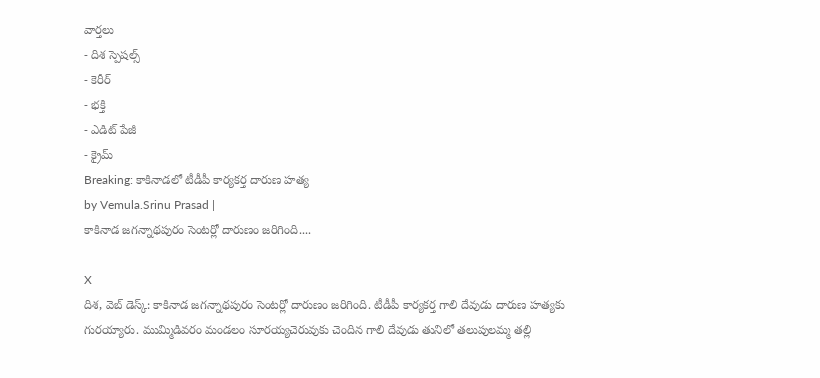వార్తలు
- దిశ స్పెషల్స్
- కెరీర్
- భక్తి
- ఎడిట్ పేజీ
- క్రైమ్
Breaking: కాకినాడలో టీడీపీ కార్యకర్త దారుణ హత్య
by Vemula.Srinu Prasad |
కాకినాడ జగన్నాథపురం సెంటర్లో దారుణం జరిగింది....

X
దిశ, వెబ్ డెస్క్: కాకినాడ జగన్నాథపురం సెంటర్లో దారుణం జరిగింది. టీడీపీ కార్యకర్త గాలి దేవుడు దారుణ హత్యకు గురయ్యారు. ముమ్మిడివరం మండలం సూరయ్యచెరువుకు చెందిన గాలి దేవుడు తునిలో తలుపులమ్మ తల్లి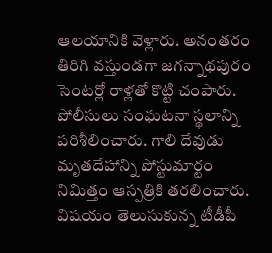ఆలయానికి వెళ్లారు. అనంతరం తిరిగి వస్తుండగా జగన్నాథపురం సెంటర్లో రాళ్లతో కొట్టి చంపారు. పోలీసులు సంఘటనా స్థలాన్ని పరిశీలించారు. గాలి దేవుడు మృతదేహాన్ని పోస్టుమార్టం నిమిత్తం ఆస్పత్రికి తరలించారు. విషయం తెలుసుకున్న టీడీపీ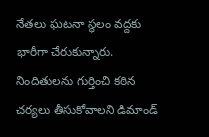నేతలు ఘటనా స్థలం వద్దకు భారీగా చేరుకున్నారు. నిందితులను గుర్తించి కఠిన చర్యలు తీసుకోవాలని డిమాండ్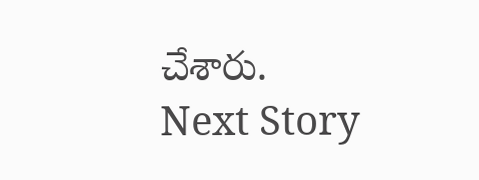చేశారు.
Next Story